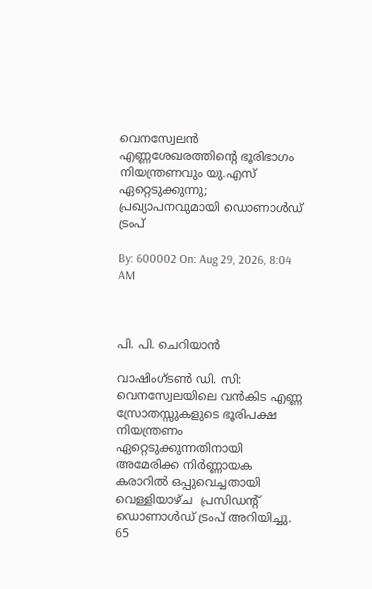വെനസ്വേലന്‍ എണ്ണശേഖരത്തിന്റെ ഭൂരിഭാഗം നിയന്ത്രണവും യു.എസ് ഏറ്റെടുക്കുന്നു; പ്രഖ്യാപനവുമായി ഡൊണാള്‍ഡ് ട്രംപ്

By: 600002 On: Aug 29, 2026, 8:04 AM



പി. പി. ചെറിയാന്‍

വാഷിംഗ്ടണ്‍ ഡി. സി: വെനസ്വേലയിലെ വന്‍കിട എണ്ണ സ്രോതസ്സുകളുടെ ഭൂരിപക്ഷ നിയന്ത്രണം ഏറ്റെടുക്കുന്നതിനായി അമേരിക്ക നിര്‍ണ്ണായക കരാറില്‍ ഒപ്പുവെച്ചതായി വെള്ളിയാഴ്ച  പ്രസിഡന്റ് ഡൊണാള്‍ഡ് ട്രംപ് അറിയിച്ചു. 65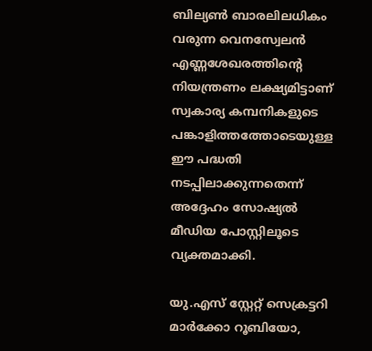ബില്യണ്‍ ബാരലിലധികം വരുന്ന വെനസ്വേലന്‍ എണ്ണശേഖരത്തിന്റെ നിയന്ത്രണം ലക്ഷ്യമിട്ടാണ് സ്വകാര്യ കമ്പനികളുടെ പങ്കാളിത്തത്തോടെയുള്ള ഈ പദ്ധതി നടപ്പിലാക്കുന്നതെന്ന് അദ്ദേഹം സോഷ്യല്‍ മീഡിയ പോസ്റ്റിലൂടെ വ്യക്തമാക്കി.

യു.എസ് സ്റ്റേറ്റ് സെക്രട്ടറി മാര്‍ക്കോ റൂബിയോ,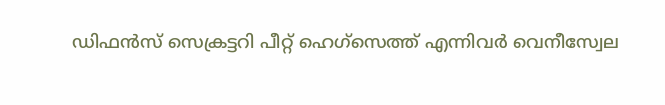ഡിഫന്‍സ് സെക്രട്ടറി പീറ്റ് ഹെഗ്‌സെത്ത് എന്നിവര്‍ വെനീസ്വേല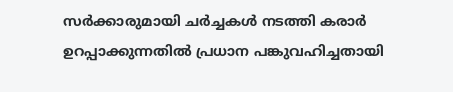സര്‍ക്കാരുമായി ചര്‍ച്ചകള്‍ നടത്തി കരാര്‍ ഉറപ്പാക്കുന്നതില്‍ പ്രധാന പങ്കുവഹിച്ചതായി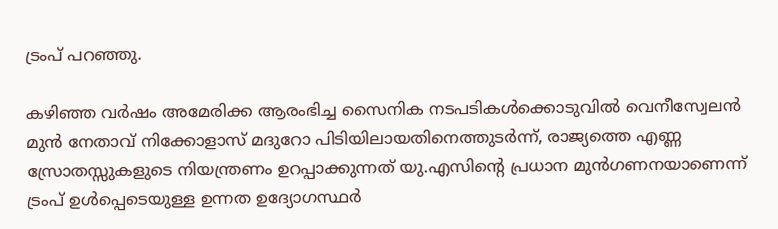ട്രംപ് പറഞ്ഞു.

കഴിഞ്ഞ വര്‍ഷം അമേരിക്ക ആരംഭിച്ച സൈനിക നടപടികള്‍ക്കൊടുവില്‍ വെനീസ്വേലന്‍ മുന്‍ നേതാവ് നിക്കോളാസ് മദുറോ പിടിയിലായതിനെത്തുടര്‍ന്ന്, രാജ്യത്തെ എണ്ണ സ്രോതസ്സുകളുടെ നിയന്ത്രണം ഉറപ്പാക്കുന്നത് യു.എസിന്റെ പ്രധാന മുന്‍ഗണനയാണെന്ന് ട്രംപ് ഉള്‍പ്പെടെയുള്ള ഉന്നത ഉദ്യോഗസ്ഥര്‍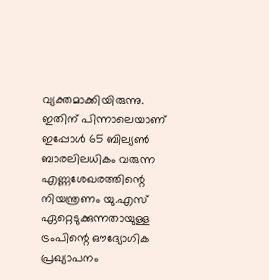വ്യക്തമാക്കിയിരുന്നു. ഇതിന് പിന്നാലെയാണ് ഇപ്പോള്‍ 65 ബില്യണ്‍ ബാരലിലധികം വരുന്ന എണ്ണശേഖരത്തിന്റെ നിയന്ത്രണം യു.എസ് ഏറ്റെടുക്കുന്നതായുള്ള ട്രംപിന്റെ ഔദ്യോഗിക പ്രഖ്യാപനം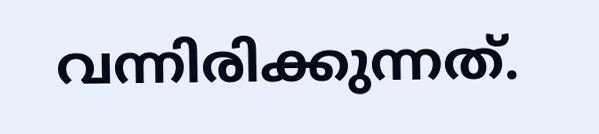വന്നിരിക്കുന്നത്.